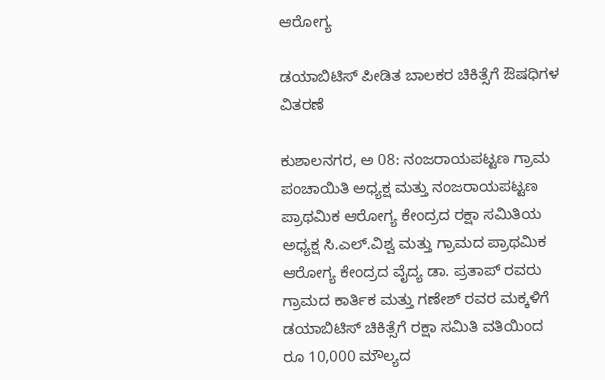ಆರೋಗ್ಯ

ಡಯಾಬಿಟಿಸ್ ಪೀಡಿತ ಬಾಲಕರ ಚಿಕಿತ್ಸೆಗೆ ಔಷಧಿಗಳ ವಿತರಣೆ

ಕುಶಾಲನಗರ, ಅ 08: ನಂಜರಾಯಪಟ್ಟಣ ಗ್ರಾಮ ಪಂಚಾಯಿತಿ ಅಧ್ಯಕ್ಷ ಮತ್ತು ನಂಜರಾಯಪಟ್ಟಣ ಪ್ರಾಥಮಿಕ ಆರೋಗ್ಯ ಕೇಂದ್ರದ ರಕ್ಷಾ ಸಮಿತಿಯ ಅಧ್ಯಕ್ಷ ಸಿ.ಎಲ್.ವಿಶ್ವ ಮತ್ತು ಗ್ರಾಮದ ಪ್ರಾಥಮಿಕ ಆರೋಗ್ಯ ಕೇಂದ್ರದ ವೈದ್ಯ ಡಾ. ಪ್ರತಾಪ್ ರವರು ಗ್ರಾಮದ ಕಾರ್ತಿಕ ಮತ್ತು ಗಣೇಶ್ ರವರ ಮಕ್ಕಳಿಗೆ ಡಯಾಬಿಟಿಸ್ ಚಿಕಿತ್ಸೆಗೆ ರಕ್ಷಾ ಸಮಿತಿ ವತಿಯಿಂದ ರೂ 10,000 ಮೌಲ್ಯದ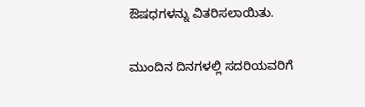ಔಷಧಗಳನ್ನು ವಿತರಿಸಲಾಯಿತು.

ಮುಂದಿನ ದಿನಗಳಲ್ಲಿ ಸದರಿಯವರಿಗೆ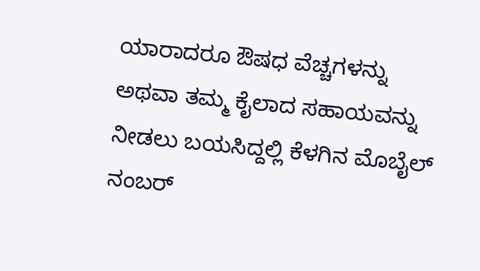ಯಾರಾದರೂ ಔಷಧ ವೆಚ್ಚಗಳನ್ನು ಅಥವಾ ತಮ್ಮ ಕೈಲಾದ ಸಹಾಯವನ್ನು ನೀಡಲು ಬಯಸಿದ್ದಲ್ಲಿ ಕೆಳಗಿನ ಮೊಬೈಲ್ ನಂಬರ್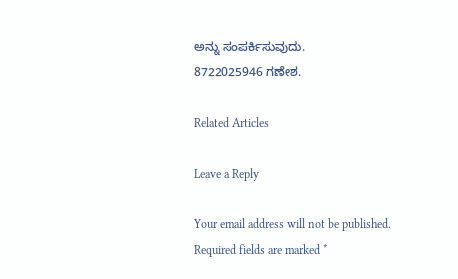ಅನ್ನು ಸಂಪರ್ಕಿಸುವುದು.
8722025946 ಗಣೇಶ.

Related Articles

Leave a Reply

Your email address will not be published. Required fields are marked *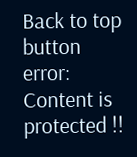Back to top button
error: Content is protected !!